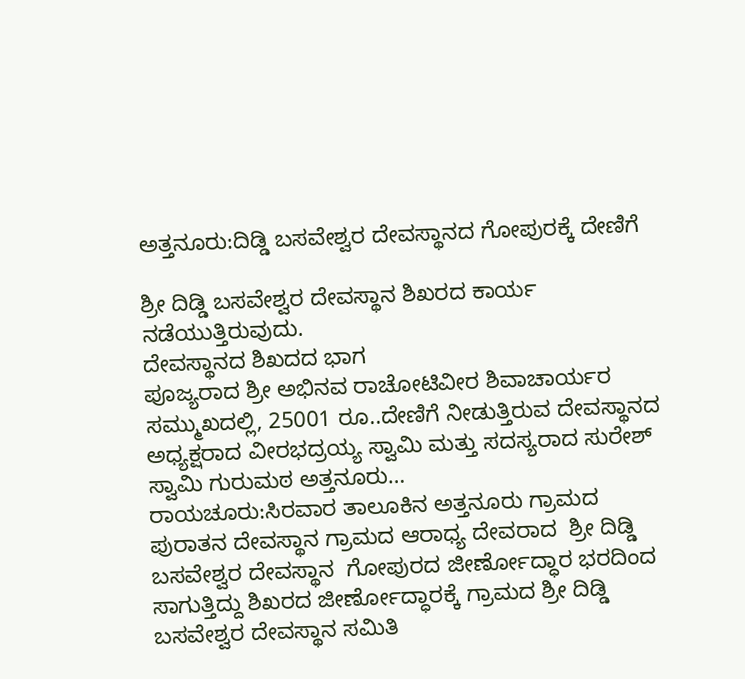ಅತ್ತನೂರು:ದಿಡ್ಡಿ ಬಸವೇಶ್ವರ ದೇವಸ್ಥಾನದ ಗೋಪುರಕ್ಕೆ ದೇಣಿಗೆ

ಶ್ರೀ ದಿಡ್ಡಿ ಬಸವೇಶ್ವರ ದೇವಸ್ಥಾನ ಶಿಖರದ ಕಾರ್ಯ ನಡೆಯುತ್ತಿರುವುದು.
ದೇವಸ್ಥಾನದ ಶಿಖದದ ಭಾಗ
ಪೂಜ್ಯರಾದ ಶ್ರೀ ಅಭಿನವ ರಾಚೋಟಿವೀರ ಶಿವಾಚಾರ್ಯರ ಸಮ್ಮುಖದಲ್ಲಿ, 25001 ರೂ..ದೇಣಿಗೆ ನೀಡುತ್ತಿರುವ ದೇವಸ್ಥಾನದ ಅಧ್ಯಕ್ಷರಾದ ವೀರಭದ್ರಯ್ಯ ಸ್ವಾಮಿ ಮತ್ತು ಸದಸ್ಯರಾದ ಸುರೇಶ್ ಸ್ವಾಮಿ ಗುರುಮಠ ಅತ್ತನೂರು…
ರಾಯಚೂರು:ಸಿರವಾರ ತಾಲೂಕಿನ ಅತ್ತನೂರು ಗ್ರಾಮದ ಪುರಾತನ ದೇವಸ್ಥಾನ ಗ್ರಾಮದ ಆರಾಧ್ಯ ದೇವರಾದ  ಶ್ರೀ ದಿಡ್ಡಿ ಬಸವೇಶ್ವರ ದೇವಸ್ಥಾನ  ಗೋಪುರದ ಜೀರ್ಣೋದ್ಧಾರ ಭರದಿಂದ ಸಾಗುತ್ತಿದ್ದು ಶಿಖರದ ಜೀರ್ಣೋದ್ಧಾರಕ್ಕೆ ಗ್ರಾಮದ ಶ್ರೀ ದಿಡ್ಡಿ ಬಸವೇಶ್ವರ ದೇವಸ್ಥಾನ ಸಮಿತಿ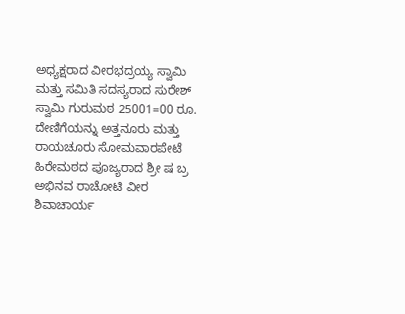ಅಧ್ಯಕ್ಷರಾದ ವೀರಭದ್ರಯ್ಯ ಸ್ವಾಮಿ ಮತ್ತು ಸಮಿತಿ ಸದಸ್ಯರಾದ ಸುರೇಶ್ ಸ್ವಾಮಿ ಗುರುಮಠ 25001=00 ರೂ.
ದೇಣಿಗೆಯನ್ನು ಅತ್ತನೂರು ಮತ್ತು ರಾಯಚೂರು ಸೋಮವಾರಪೇಟೆ ಹಿರೇಮಠದ ಪೂಜ್ಯರಾದ ಶ್ರೀ ಷ ಬ್ರ ಅಭಿನವ ರಾಚೋಟಿ ವೀರ ಶಿವಾಚಾರ್ಯ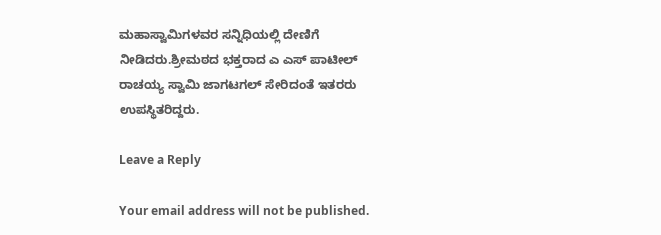ಮಹಾಸ್ವಾಮಿಗಳವರ ಸನ್ನಿಧಿಯಲ್ಲಿ ದೇಣಿಗೆ
ನೀಡಿದರು.ಶ್ರೀಮಠದ ಭಕ್ತರಾದ ಎ ಎಸ್ ಪಾಟೀಲ್ ರಾಚಯ್ಯ ಸ್ವಾಮಿ ಜಾಗಟಗಲ್ ಸೇರಿದಂತೆ ಇತರರು ಉಪಸ್ಥಿತರಿದ್ದರು.

Leave a Reply

Your email address will not be published.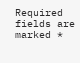Required fields are marked *